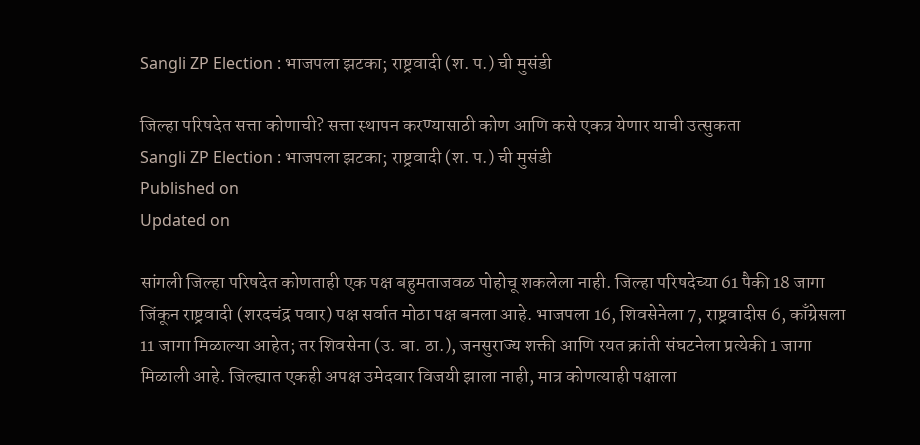Sangli ZP Election : भाजपला झटका; राष्ट्रवादी (श. प.) ची मुसंडी

जिल्हा परिषदेत सत्ता कोणाची? सत्ता स्थापन करण्यासाठी कोण आणि कसे एकत्र येणार याची उत्सुकता
Sangli ZP Election : भाजपला झटका; राष्ट्रवादी (श. प.) ची मुसंडी
Published on
Updated on

सांगली जिल्हा परिषदेत कोणताही एक पक्ष बहुमताजवळ पोहोचू शकलेला नाही. जिल्हा परिषदेच्या 61 पैकी 18 जागा जिंकून राष्ट्रवादी (शरदचंद्र पवार) पक्ष सर्वात मोठा पक्ष बनला आहे. भाजपला 16, शिवसेनेला 7, राष्ट्रवादीस 6, काँग्रेसला 11 जागा मिळाल्या आहेत; तर शिवसेना (उ. बा. ठा.), जनसुराज्य शक्ती आणि रयत क्रांती संघटनेला प्रत्येकी 1 जागा मिळाली आहे. जिल्ह्यात एकही अपक्ष उमेदवार विजयी झाला नाही, मात्र कोणत्याही पक्षाला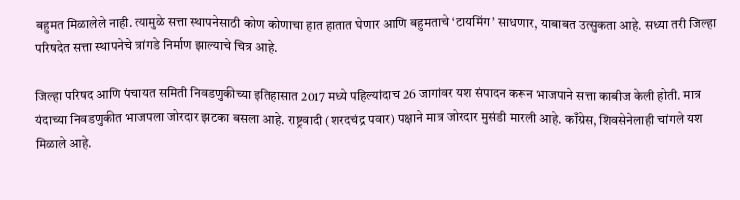बहुमत मिळालेले नाही. त्यामुळे सत्ता स्थापनेसाठी कोण कोणाचा हात हातात घेणार आणि बहुमताचे ‌‘टायमिंग‌’ साधणार, याबाबत उत्सुकता आहे. सध्या तरी जिल्हा परिषदेत सत्ता स्थापनेचे त्रांगडे निर्माण झाल्याचे चित्र आहे.

जिल्हा परिषद आणि पंचायत समिती निवडणुकीच्या इतिहासात 2017 मध्ये पहिल्यांदाच 26 जागांवर यश संपादन करून भाजपाने सत्ता काबीज केली होती. मात्र यंदाच्या निवडणुकीत भाजपला जोरदार झटका बसला आहे. राष्ट्रवादी (शरदचंद्र पवार) पक्षाने मात्र जोरदार मुसंडी मारली आहे. काँग्रेस, शिवसेनेलाही चांगले यश मिळाले आहे.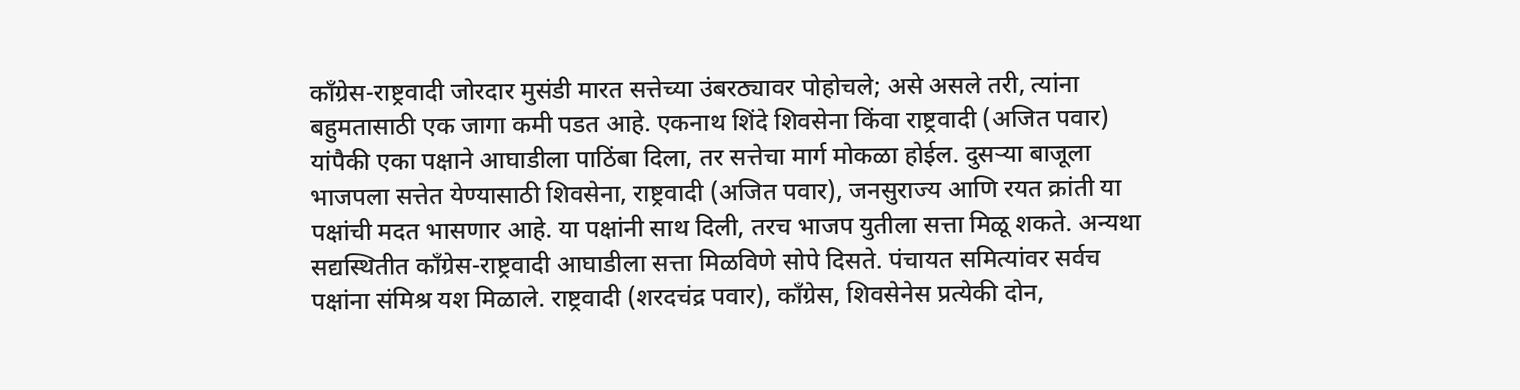काँग्रेस-राष्ट्रवादी जोरदार मुसंडी मारत सत्तेच्या उंबरठ्यावर पोहोचले; असे असले तरी, त्यांना बहुमतासाठी एक जागा कमी पडत आहे. एकनाथ शिंदे शिवसेना किंवा राष्ट्रवादी (अजित पवार) यांपैकी एका पक्षाने आघाडीला पाठिंबा दिला, तर सत्तेचा मार्ग मोकळा होईल. दुसऱ्या बाजूला भाजपला सत्तेत येण्यासाठी शिवसेना, राष्ट्रवादी (अजित पवार), जनसुराज्य आणि रयत क्रांती या पक्षांची मदत भासणार आहे. या पक्षांनी साथ दिली, तरच भाजप युतीला सत्ता मिळू शकते. अन्यथा सद्यस्थितीत काँग्रेस-राष्ट्रवादी आघाडीला सत्ता मिळविणे सोपे दिसते. पंचायत समित्यांवर सर्वच पक्षांना संमिश्र यश मिळाले. राष्ट्रवादी (शरदचंद्र पवार), काँग्रेस, शिवसेनेस प्रत्येकी दोन,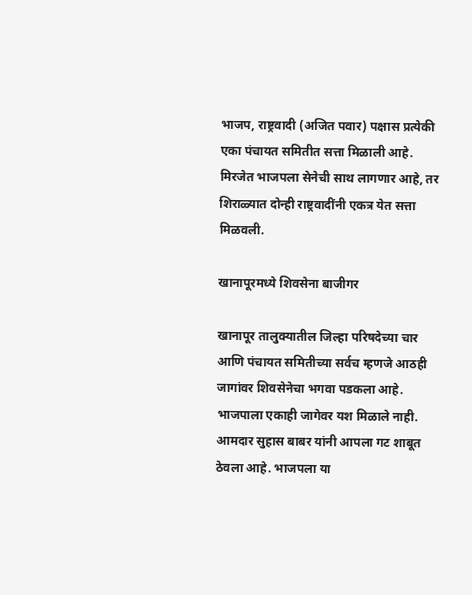भाजप, राष्ट्रवादी (अजित पवार) पक्षास प्रत्येकी एका पंचायत समितीत सत्ता मिळाली आहे. मिरजेत भाजपला सेनेची साथ लागणार आहे, तर शिराळ्यात दोन्ही राष्ट्रवादींनी एकत्र येत सत्ता मिळवली.

खानापूरमध्ये शिवसेना बाजीगर

खानापूर तालुक्यातील जिल्हा परिषदेच्या चार आणि पंचायत समितीच्या सर्वच म्हणजे आठही जागांवर शिवसेनेचा भगवा पडकला आहे. भाजपाला एकाही जागेवर यश मिळाले नाही. आमदार सुहास बाबर यांनी आपला गट शाबूत ठेवला आहे. भाजपला या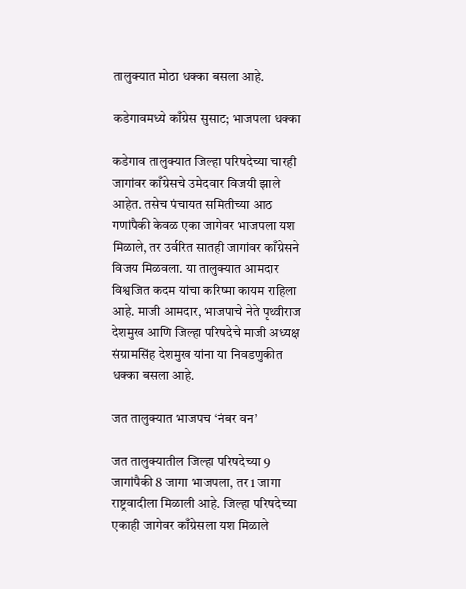तालुक्यात मोठा धक्का बसला आहे.

कडेगावमध्ये काँग्रेस सुसाट; भाजपला धक्का

कडेगाव तालुक्यात जिल्हा परिषदेच्या चारही जागांवर काँग्रेसचे उमेदवार विजयी झाले आहेत. तसेच पंचायत समितीच्या आठ गणांपैकी केवळ एका जागेवर भाजपला यश मिळाले, तर उर्वरित सातही जागांवर काँग्रेसने विजय मिळवला. या तालुक्यात आमदार विश्वजित कदम यांचा करिष्मा कायम राहिला आहे. माजी आमदार, भाजपाचे नेते पृथ्वीराज देशमुख आणि जिल्हा परिषदेचे माजी अध्यक्ष संग्रामसिंह देशमुख यांना या निवडणुकीत धक्का बसला आहे.

जत तालुक्यात भाजपच ‌‘नंबर वन‌’

जत तालुक्यातील जिल्हा परिषदेच्या 9 जागांपैकी 8 जागा भाजपला, तर 1 जागा राष्ट्रवादीला मिळाली आहे. जिल्हा परिषदेच्या एकाही जागेवर काँग्रेसला यश मिळाले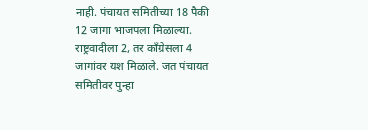नाही. पंचायत समितीच्या 18 पैकी 12 जागा भाजपला मिळाल्या. राष्ट्रवादीला 2, तर काँग्रेसला 4 जागांवर यश मिळाले. जत पंचायत समितीवर पुन्हा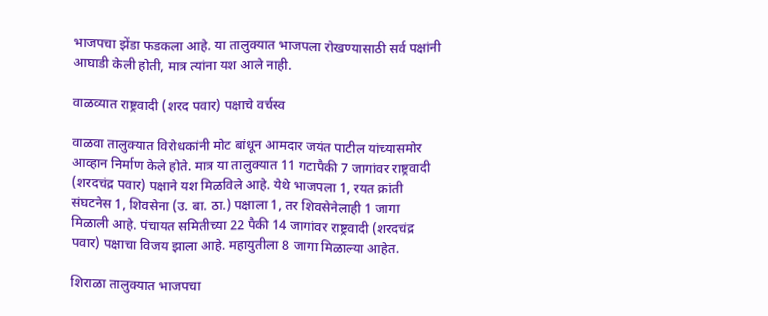भाजपचा झेंडा फडकला आहे. या तालुक्यात भाजपला रोखण्यासाठी सर्व पक्षांनी आघाडी केली होती, मात्र त्यांना यश आले नाही.

वाळव्यात राष्ट्रवादी (शरद पवार) पक्षाचे वर्चस्व

वाळवा तालुक्यात विरोधकांनी मोट बांधून आमदार जयंत पाटील यांच्यासमोर आव्हान निर्माण केले होते. मात्र या तालुक्यात 11 गटापैकी 7 जागांवर राष्ट्रवादी (शरदचंद्र पवार) पक्षाने यश मिळविले आहे. येथे भाजपला 1, रयत क्रांती संघटनेस 1, शिवसेना (उ. बा. ठा.) पक्षाला 1, तर शिवसेनेलाही 1 जागा मिळाली आहे. पंचायत समितीच्या 22 पैकी 14 जागांवर राष्ट्रवादी (शरदचंद्र पवार) पक्षाचा विजय झाला आहे. महायुतीला 8 जागा मिळाल्या आहेत.

शिराळा तालुक्यात भाजपचा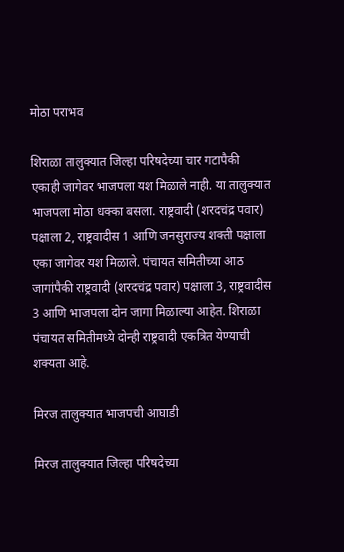मोठा पराभव

शिराळा तालुक्यात जिल्हा परिषदेच्या चार गटापैकी एकाही जागेवर भाजपला यश मिळाले नाही. या तालुक्यात भाजपला मोठा धक्का बसला. राष्ट्रवादी (शरदचंद्र पवार) पक्षाला 2, राष्ट्रवादीस 1 आणि जनसुराज्य शक्ती पक्षाला एका जागेवर यश मिळाले. पंचायत समितीच्या आठ जागांपैकी राष्ट्रवादी (शरदचंद्र पवार) पक्षाला 3, राष्ट्रवादीस 3 आणि भाजपला दोन जागा मिळाल्या आहेत. शिराळा पंचायत समितीमध्ये दोन्ही राष्ट्रवादी एकत्रित येण्याची शक्यता आहे.

मिरज तालुक्यात भाजपची आघाडी

मिरज तालुक्यात जिल्हा परिषदेच्या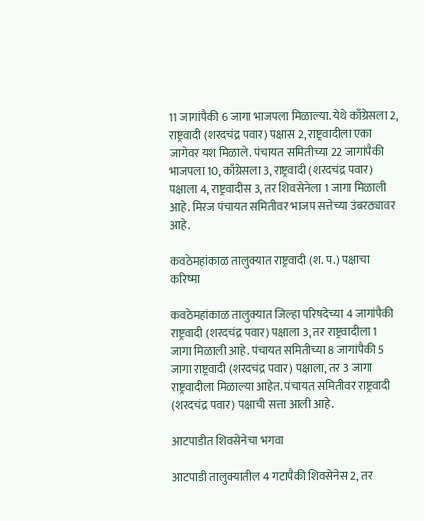11 जागांपैकी 6 जागा भाजपला मिळाल्या. येथे काँग्रेसला 2, राष्ट्रवादी (शरदचंद्र पवार) पक्षास 2, राष्ट्रवादीला एका जागेवर यश मिळाले. पंचायत समितीच्या 22 जागांपैकी भाजपला 10, काँग्रेसला 3, राष्ट्रवादी (शरदचंद्र पवार) पक्षाला 4, राष्ट्रवादीस 3, तर शिवसेनेला 1 जागा मिळाली आहे. मिरज पंचायत समितीवर भाजप सत्तेच्या उंबरठ्यावर आहे.

कवठेमहांकाळ तालुक्यात राष्ट्रवादी (श. प.) पक्षाचा करिष्मा

कवठेमहांकाळ तालुक्यात जिल्हा परिषदेच्या 4 जागांपैकी राष्ट्रवादी (शरदचंद्र पवार) पक्षाला 3, तर राष्ट्रवादीला 1 जागा मिळाली आहे. पंचायत समितीच्या 8 जागांपैकी 5 जागा राष्ट्रवादी (शरदचंद्र पवार) पक्षाला, तर 3 जागा राष्ट्रवादीला मिळाल्या आहेत. पंचायत समितीवर राष्ट्रवादी (शरदचंद्र पवार) पक्षाची सत्ता आली आहे.

आटपाडीत शिवसेनेचा भगवा

आटपाडी तालुक्यातील 4 गटापैकी शिवसेनेस 2, तर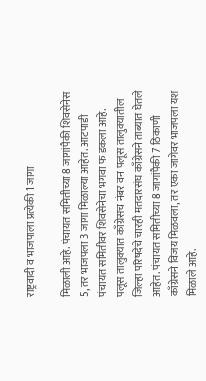राष्ट्रवादी व भाजपाला प्रत्येकी 1 जागा

मिळाली आहे. पंचायत समितीच्या 8 जागांपैकी शिवसेनेस 5, तर भाजपला 3 जागा मिळाल्या आहेत. आटपाडी पंचायत समितीवर शिवसेनेचा भगवा फ डकला आहे. पलूस तालुक्यात काँग्रेसच नंबर वन पलूस तालुक्यातील जिल्हा परिषदेचे चारही मतदारसंघ काँग्रेसने ताब्यात घेतले आहेत. पंचायत समितीच्या 8 जागांपैकी 7 ठिकाणी काँग्रेसने विजय मिळवला, तर एका जागेवर भाजपला यश मिळाले आहे.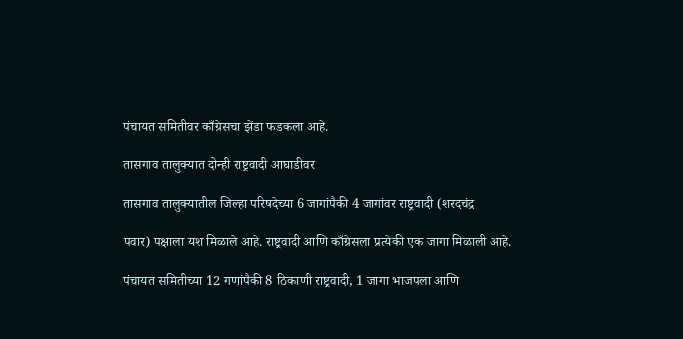पंचायत समितीवर काँग्रेसचा झेंडा फडकला आहे.

तासगाव तालुक्यात दोन्ही राष्ट्रवादी आघाडीवर

तासगाव तालुक्यातील जिल्हा परिषदेच्या 6 जागांपैकी 4 जागांवर राष्ट्रवादी (शरदचंद्र

पवार) पक्षाला यश मिळाले आहे. राष्ट्रवादी आणि काँग्रेसला प्रत्येकी एक जागा मिळाली आहे.

पंचायत समितीच्या 12 गणांपैकी 8 ठिकाणी राष्ट्रवादी, 1 जागा भाजपला आणि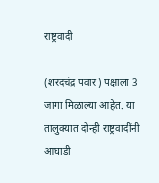राष्ट्रवादी

(शरदचंद्र पवार) पक्षाला 3 जागा मिळाल्या आहेत. या तालुक्यात दोन्ही राष्ट्रवादींनी आघाडी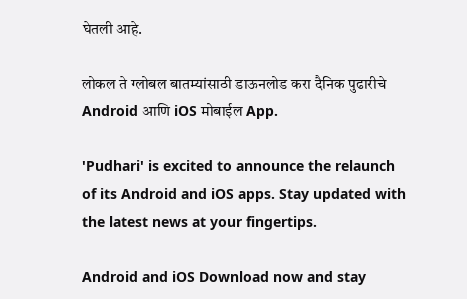घेतली आहे.

लोकल ते ग्लोबल बातम्यांसाठी डाऊनलोड करा दैनिक पुढारीचे Android आणि iOS मोबाईल App.

'Pudhari' is excited to announce the relaunch of its Android and iOS apps. Stay updated with the latest news at your fingertips.

Android and iOS Download now and stay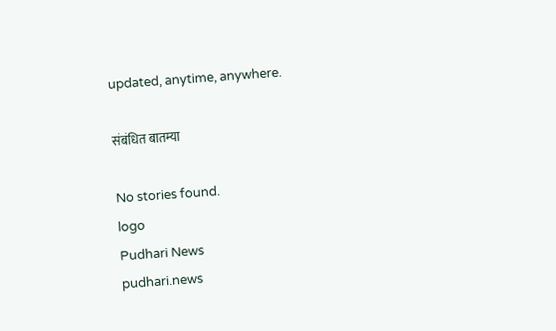updated, anytime, anywhere.

संबंधित बातम्या

No stories found.
logo
Pudhari News
pudhari.news